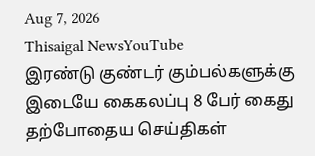Aug 7, 2026
Thisaigal NewsYouTube
இரண்டு குண்டர் கும்பல்களுக்கு இடையே கைகலப்பு 8 பேர் கைது
தற்போதைய செய்திகள்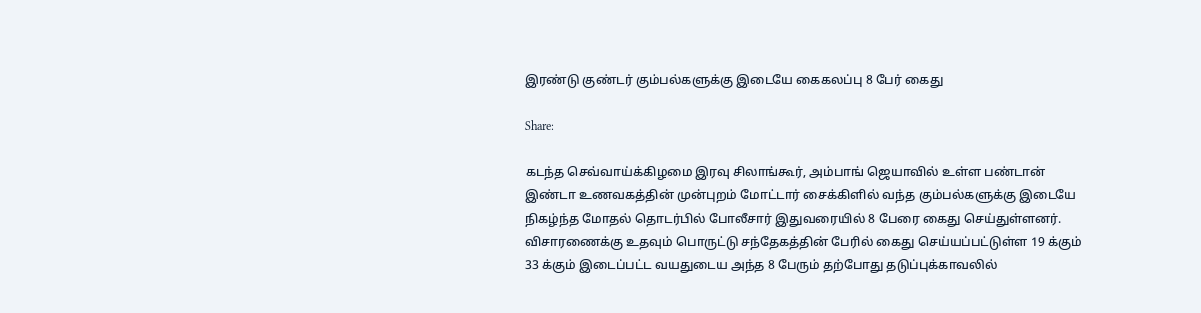இரண்டு குண்டர் கும்பல்களுக்கு இடையே கைகலப்பு 8 பேர் கைது

Share:

கடந்த செவ்வாய்க்கிழமை இரவு சிலாங்கூர், அம்பாங் ஜெயாவில் உள்ள பண்டான் இண்டா உணவகத்தின் முன்புறம் மோட்டார் சைக்கிளில் வந்த கும்பல்களுக்கு இடையே நிகழ்ந்த மோதல் தொடர்பில் போலீசார் இதுவரையில் 8 பேரை கைது செய்துள்ளனர். விசாரணைக்கு உதவும் பொருட்டு சந்தேகத்தின் பேரில் கைது செய்யப்பட்டுள்ள 19 க்கும் 33 க்கும் இடைப்பட்ட வயதுடைய அந்த 8 பேரும் தற்போது தடுப்புக்காவலில்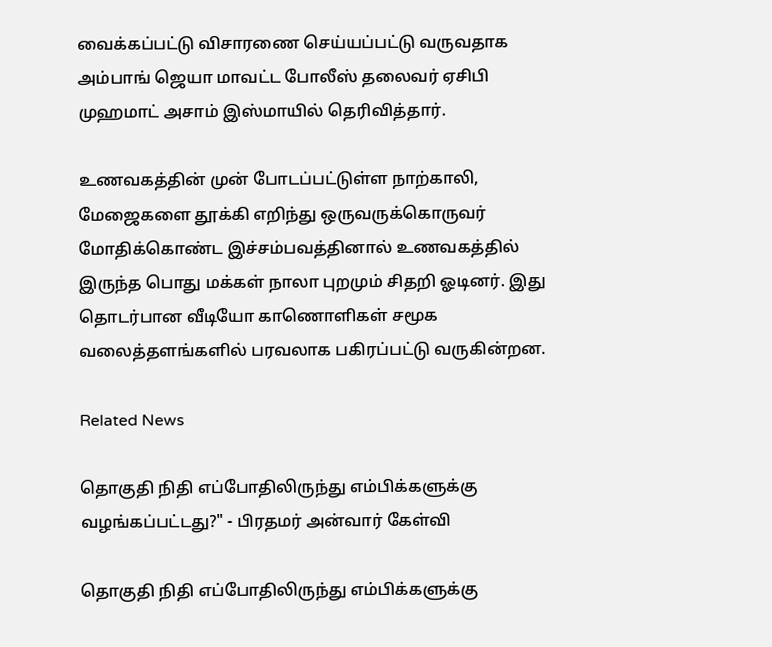வைக்கப்பட்டு விசாரணை செய்யப்பட்டு வருவதாக அம்பாங் ஜெயா மாவட்ட போலீஸ் தலைவர் ஏசிபி முஹமாட் அசாம் இஸ்மாயில் தெரிவித்தார்.

உணவகத்தின் முன் போடப்பட்டுள்ள நாற்காலி, மேஜைகளை தூக்கி எறிந்து ஒருவருக்கொருவர் மோதிக்கொண்ட இச்சம்பவத்தினால் உணவகத்தில் இருந்த பொது மக்கள் நாலா புறமும் சிதறி ஓடினர். இது தொடர்பான வீடியோ காணொளிகள் சமூக வலைத்தளங்களில் பரவலாக பகிரப்பட்டு வருகின்றன.

Related News

தொகுதி நிதி எப்போதிலிருந்து எம்பிக்களுக்கு வழங்கப்பட்டது?" - பிரதமர் அன்வார் கேள்வி

தொகுதி நிதி எப்போதிலிருந்து எம்பிக்களுக்கு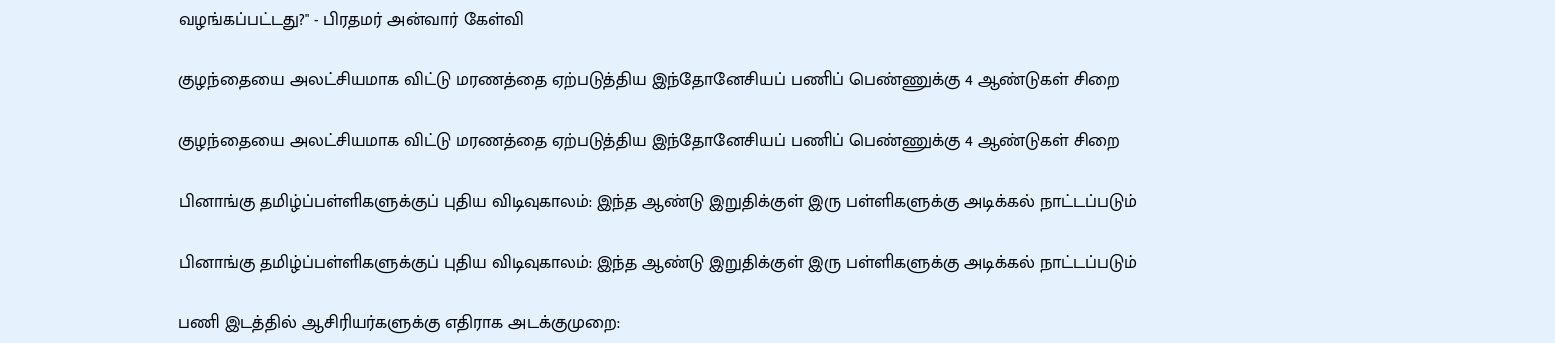வழங்கப்பட்டது?" - பிரதமர் அன்வார் கேள்வி

குழந்தையை அலட்சியமாக விட்டு மரணத்தை ஏற்படுத்திய இந்தோனேசியப் பணிப் பெண்ணுக்கு 4 ஆண்டுகள் சிறை

குழந்தையை அலட்சியமாக விட்டு மரணத்தை ஏற்படுத்திய இந்தோனேசியப் பணிப் பெண்ணுக்கு 4 ஆண்டுகள் சிறை

பினாங்கு தமிழ்ப்பள்ளிகளுக்குப் புதிய விடிவுகாலம்: இந்த ஆண்டு இறுதிக்குள் இரு பள்ளிகளுக்கு அடிக்கல் நாட்டப்படும்

பினாங்கு தமிழ்ப்பள்ளிகளுக்குப் புதிய விடிவுகாலம்: இந்த ஆண்டு இறுதிக்குள் இரு பள்ளிகளுக்கு அடிக்கல் நாட்டப்படும்

பணி இடத்தில் ஆசிரியர்களுக்கு எதிராக அடக்குமுறை: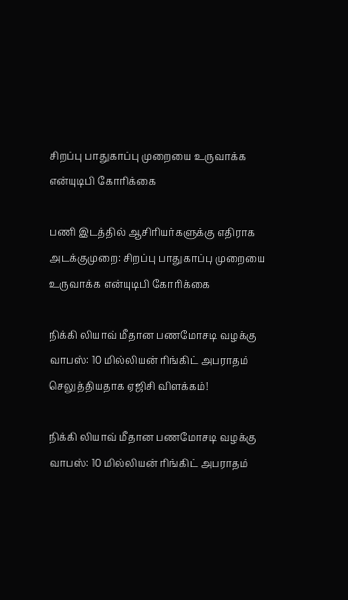சிறப்பு பாதுகாப்பு முறையை உருவாக்க என்யுடிபி கோரிக்கை

பணி இடத்தில் ஆசிரியர்களுக்கு எதிராக அடக்குமுறை: சிறப்பு பாதுகாப்பு முறையை உருவாக்க என்யுடிபி கோரிக்கை

நிக்கி லியாவ் மீதான பணமோசடி வழக்கு வாபஸ்: 10 மில்லியன் ரிங்கிட் அபராதம் செலுத்தியதாக ஏஜிசி விளக்கம்!

நிக்கி லியாவ் மீதான பணமோசடி வழக்கு வாபஸ்: 10 மில்லியன் ரிங்கிட் அபராதம்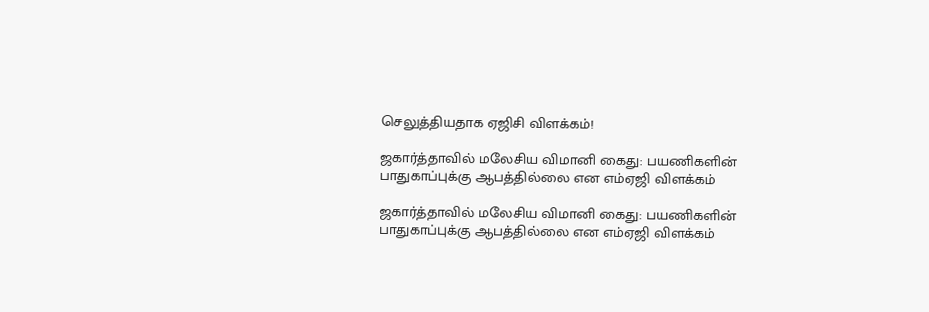செலுத்தியதாக ஏஜிசி விளக்கம்!

ஜகார்த்தாவில் மலேசிய விமானி கைது: பயணிகளின் பாதுகாப்புக்கு ஆபத்தில்லை என எம்ஏஜி விளக்கம்

ஜகார்த்தாவில் மலேசிய விமானி கைது: பயணிகளின் பாதுகாப்புக்கு ஆபத்தில்லை என எம்ஏஜி விளக்கம்